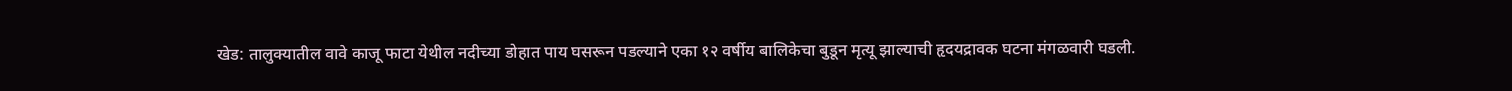खेड: तालुक्यातील वावे काजू फाटा येथील नदीच्या डोहात पाय घसरून पडल्याने एका १२ वर्षीय बालिकेचा बुडून मृत्यू झाल्याची हृदयद्रावक घटना मंगळवारी घडली.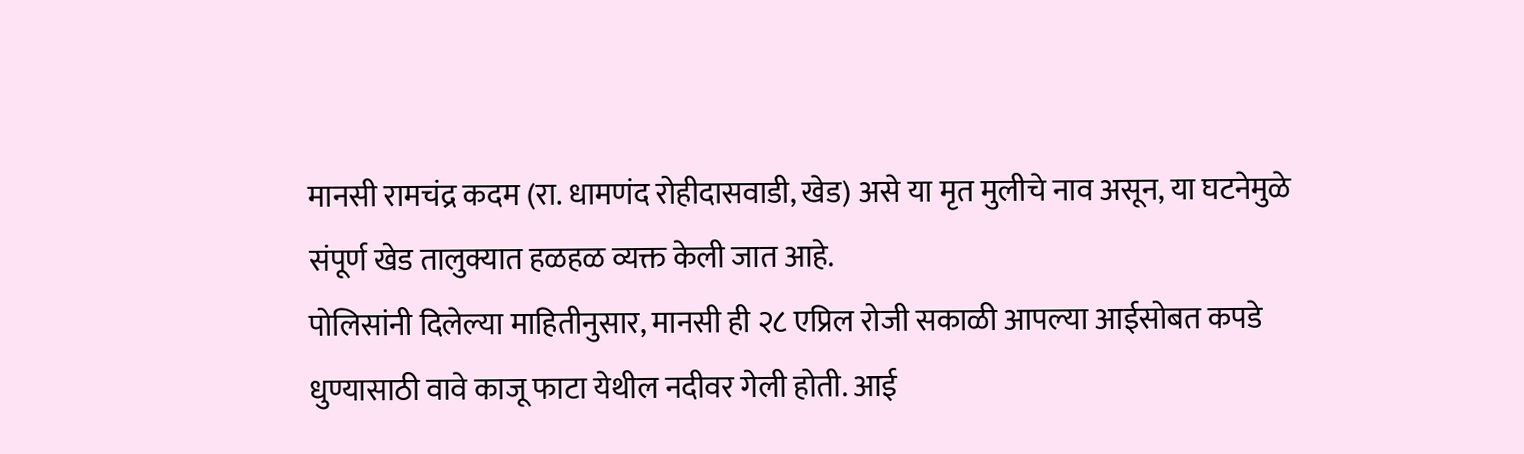मानसी रामचंद्र कदम (रा. धामणंद रोहीदासवाडी, खेड) असे या मृत मुलीचे नाव असून, या घटनेमुळे संपूर्ण खेड तालुक्यात हळहळ व्यक्त केली जात आहे.
पोलिसांनी दिलेल्या माहितीनुसार, मानसी ही २८ एप्रिल रोजी सकाळी आपल्या आईसोबत कपडे धुण्यासाठी वावे काजू फाटा येथील नदीवर गेली होती. आई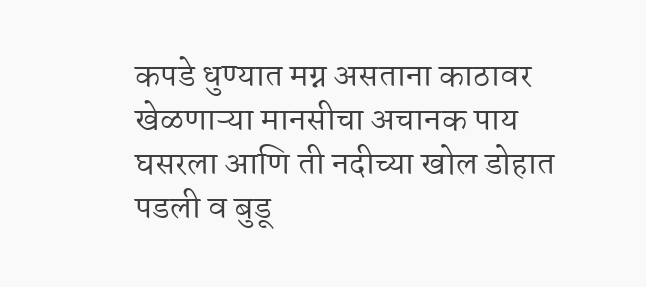कपडे धुण्यात मग्न असताना काठावर खेळणाऱ्या मानसीचा अचानक पाय घसरला आणि ती नदीच्या खोल डोहात पडली व बुडू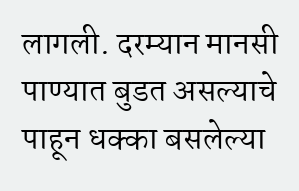लागली. दरम्यान मानसी पाण्यात बुडत असल्याचे पाहून धक्का बसलेल्या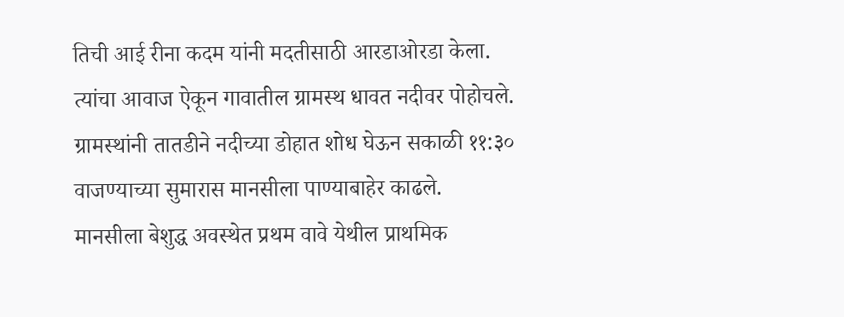तिची आई रीना कदम यांनी मदतीसाठी आरडाओरडा केला. त्यांचा आवाज ऐकून गावातील ग्रामस्थ धावत नदीवर पोहोचले. ग्रामस्थांनी तातडीने नदीच्या डोहात शोध घेऊन सकाळी ११:३० वाजण्याच्या सुमारास मानसीला पाण्याबाहेर काढले.
मानसीला बेशुद्ध अवस्थेत प्रथम वावे येथील प्राथमिक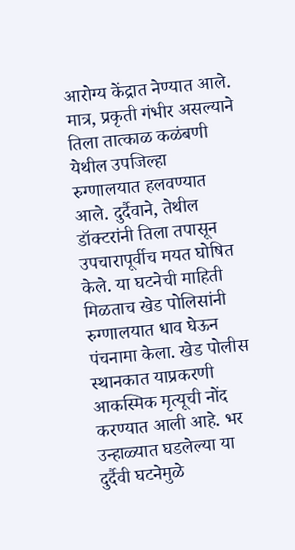आरोग्य केंद्रात नेण्यात आले. मात्र, प्रकृती गंभीर असल्याने तिला तात्काळ कळंबणी येथील उपजिल्हा रुग्णालयात हलवण्यात आले. दुर्दैवाने, तेथील डॉक्टरांनी तिला तपासून उपचारापूर्वीच मयत घोषित केले. या घटनेची माहिती मिळताच खेड पोलिसांनी रुग्णालयात धाव घेऊन पंचनामा केला. खेड पोलीस स्थानकात याप्रकरणी आकस्मिक मृत्यूची नोंद करण्यात आली आहे. भर उन्हाळ्यात घडलेल्या या दुर्दैवी घटनेमुळे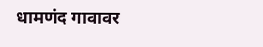धामणंद गावावर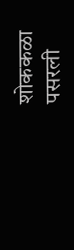शोककळा पसरली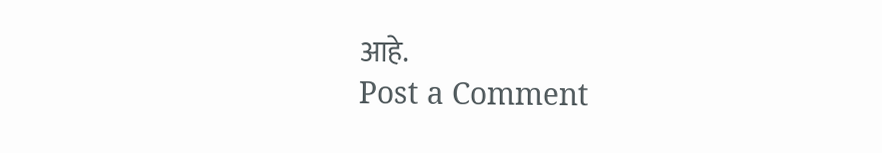आहे.
Post a Comment